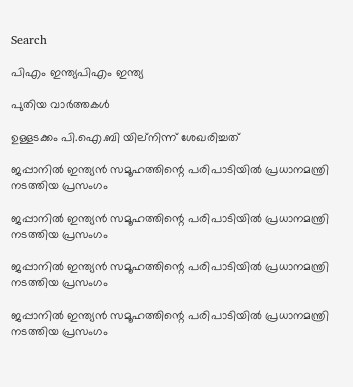Search

പിഎം ഇന്ത്യപിഎം ഇന്ത്യ

പുതിയ വാർത്തകൾ

ഉള്ളടക്കം പി.ഐ.ബി യില്നിന്ന് ശേഖരിച്ചത്

ജപ്പാനില്‍ ഇന്ത്യന്‍ സമൂഹത്തിന്റെ പരിപാടിയില്‍ പ്രധാനമന്ത്രി നടത്തിയ പ്രസംഗം

ജപ്പാനില്‍ ഇന്ത്യന്‍ സമൂഹത്തിന്റെ പരിപാടിയില്‍ പ്രധാനമന്ത്രി നടത്തിയ പ്രസംഗം

ജപ്പാനില്‍ ഇന്ത്യന്‍ സമൂഹത്തിന്റെ പരിപാടിയില്‍ പ്രധാനമന്ത്രി നടത്തിയ പ്രസംഗം

ജപ്പാനില്‍ ഇന്ത്യന്‍ സമൂഹത്തിന്റെ പരിപാടിയില്‍ പ്രധാനമന്ത്രി നടത്തിയ പ്രസംഗം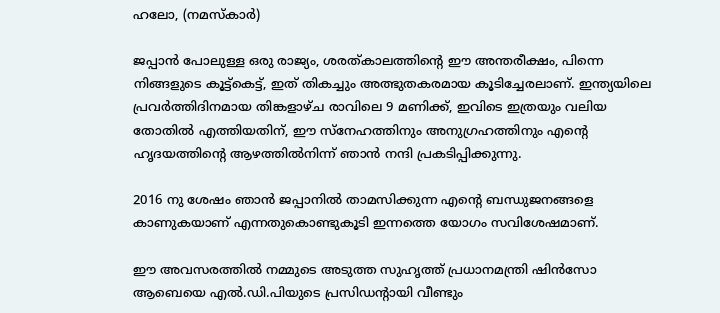ഹലോ, (നമസ്‌കാര്‍)

ജപ്പാന്‍ പോലുള്ള ഒരു രാജ്യം, ശരത്കാലത്തിന്റെ ഈ അന്തരീക്ഷം, പിന്നെ നിങ്ങളുടെ കൂട്ട്‌കെട്ട്, ഇത് തികച്ചും അത്ഭുതകരമായ കൂടിച്ചേരലാണ്. ഇന്ത്യയിലെ പ്രവര്‍ത്തിദിനമായ തിങ്കളാഴ്ച രാവിലെ 9 മണിക്ക്, ഇവിടെ ഇത്രയും വലിയ തോതില്‍ എത്തിയതിന്, ഈ സ്‌നേഹത്തിനും അനുഗ്രഹത്തിനും എന്റെ ഹൃദയത്തിന്റെ ആഴത്തില്‍നിന്ന് ഞാന്‍ നന്ദി പ്രകടിപ്പിക്കുന്നു.

2016 നു ശേഷം ഞാന്‍ ജപ്പാനില്‍ താമസിക്കുന്ന എന്റെ ബന്ധുജനങ്ങളെ കാണുകയാണ് എന്നതുകൊണ്ടുകൂടി ഇന്നത്തെ യോഗം സവിശേഷമാണ്.

ഈ അവസരത്തില്‍ നമ്മുടെ അടുത്ത സുഹൃത്ത് പ്രധാനമന്ത്രി ഷിന്‍സോ ആബെയെ എല്‍.ഡി.പിയുടെ പ്രസിഡന്റായി വീണ്ടും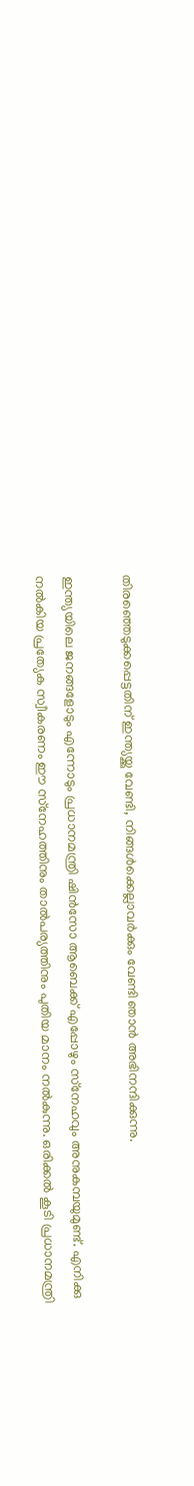തിരഞ്ഞെടുക്കപ്പെട്ടതിന് ഇന്ത്യയ്ക്കു വേണ്ടി, നിങ്ങള്‍ക്കെല്ലാവര്‍ക്കും വേണ്ടി ഞാന്‍ അഭിനന്ദിക്കുന്നു.

ഇന്ത്യയിലെ ജനങ്ങളോടും എന്നോടും പ്രധാനമന്ത്രി ഷിന്‍സോ ആബെക്ക് എപ്പോഴും സ്‌നേഹവും അനുകമ്പയുമുണ്ട്. എനിക്കു നല്‍കിയ പ്രത്യേക സ്വീകരണം ഈ സ്‌നേഹത്തിനും താല്‍പര്യത്തിനും പുതിയ മാനം നല്‍കുന്നു. ഒരിക്കല്‍ കൂടി പ്രധാനമന്ത്രി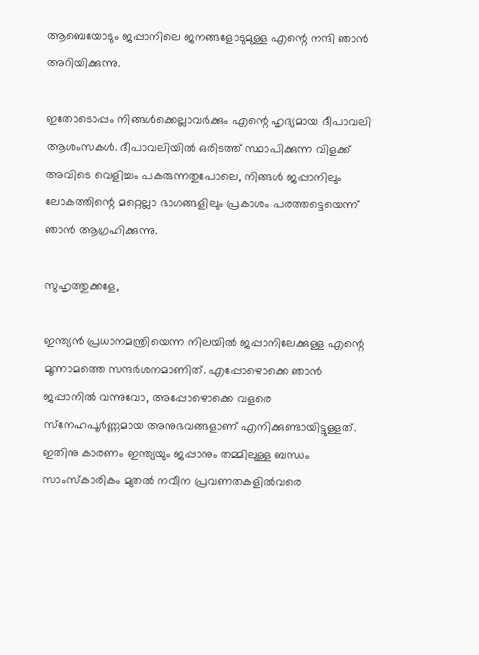ആബെയോടും ജപ്പാനിലെ ജനങ്ങളോടുമുള്ള എന്റെ നന്ദി ഞാന്‍ അറിയിക്കുന്നു.

ഇതോടൊപ്പം നിങ്ങള്‍ക്കെല്ലാവര്‍ക്കും എന്റെ ഹൃദ്യമായ ദീപാവലി ആശംസകള്‍. ദീപാവലിയില്‍ ഒരിടത്ത് സ്ഥാപിക്കുന്ന വിളക്ക് അവിടെ വെളിച്ചം പകരുന്നതുപോലെ, നിങ്ങള്‍ ജപ്പാനിലും ലോകത്തിന്റെ മറ്റെല്ലാ ഭാഗങ്ങളിലും പ്രകാശം പരത്തട്ടെയെന്ന് ഞാന്‍ ആഗ്രഹിക്കുന്നു.

സുഹൃത്തുക്കളേ,

ഇന്ത്യന്‍ പ്രധാനമന്ത്രിയെന്ന നിലയില്‍ ജപ്പാനിലേക്കുള്ള എന്റെ മൂന്നാമത്തെ സന്ദര്‍ശനമാണിത്. എപ്പോഴൊക്കെ ഞാന്‍ ജപ്പാനില്‍ വന്നുവോ, അപ്പോഴൊക്കെ വളരെ സ്‌നേഹപൂര്‍ണ്ണമായ അനുഭവങ്ങളാണ് എനിക്കുണ്ടായിട്ടുള്ളത്. ഇതിനു കാരണം ഇന്ത്യയും ജപ്പാനും തമ്മിലുള്ള ബന്ധം സാംസ്‌കാരികം മുതല്‍ നവീന പ്രവണതകളില്‍വരെ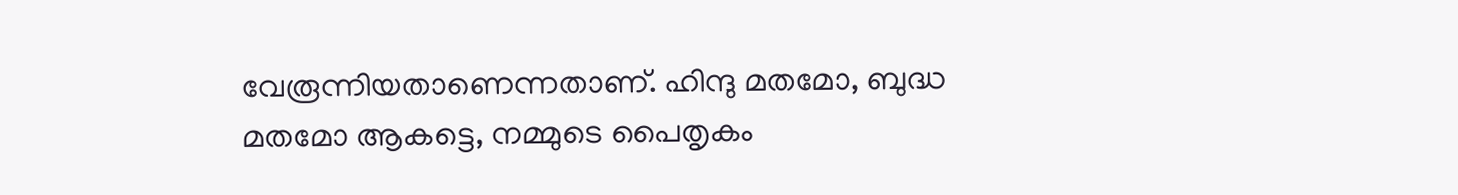വേരൂന്നിയതാണെന്നതാണ്. ഹിന്ദു മതമോ, ബുദ്ധ മതമോ ആകട്ടെ, നമ്മുടെ പൈതൃകം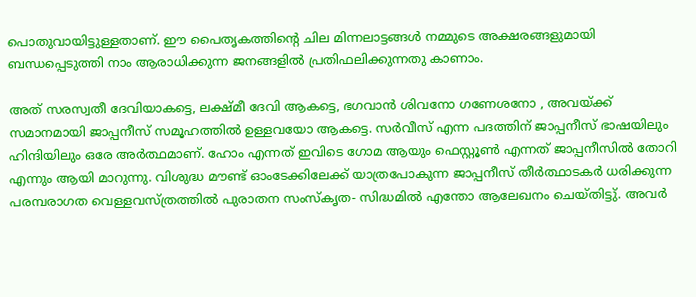പൊതുവായിട്ടുള്ളതാണ്. ഈ പൈതൃകത്തിന്റെ ചില മിന്നലാട്ടങ്ങള്‍ നമ്മുടെ അക്ഷരങ്ങളുമായി ബന്ധപ്പെടുത്തി നാം ആരാധിക്കുന്ന ജനങ്ങളില്‍ പ്രതിഫലിക്കുന്നതു കാണാം.

അത് സരസ്വതീ ദേവിയാകട്ടെ, ലക്ഷ്മീ ദേവി ആകട്ടെ, ഭഗവാന്‍ ശിവനോ ഗണേശനോ , അവയ്ക്ക് സമാനമായി ജാപ്പനീസ് സമൂഹത്തില്‍ ഉള്ളവയോ ആകട്ടെ. സര്‍വീസ് എന്ന പദത്തിന് ജാപ്പനീസ് ഭാഷയിലും ഹിന്ദിയിലും ഒരേ അര്‍ത്ഥമാണ്. ഹോം എന്നത് ഇവിടെ ഗോമ ആയും ഫെസ്റ്റൂണ്‍ എന്നത് ജാപ്പനീസില്‍ തോറി എന്നും ആയി മാറുന്നു. വിശുദ്ധ മൗണ്ട് ഓംടേക്കിലേക്ക് യാത്രപോകുന്ന ജാപ്പനീസ് തീര്‍ത്ഥാടകര്‍ ധരിക്കുന്ന പരമ്പരാഗത വെള്ളവസ്ത്രത്തില്‍ പുരാതന സംസ്‌കൃത- സിദ്ധമില്‍ എന്തോ ആലേഖനം ചെയ്തിട്ടു്. അവര്‍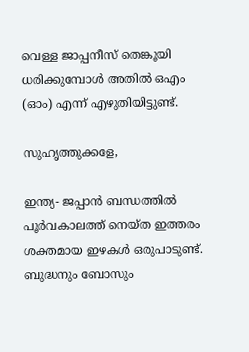വെള്ള ജാപ്പനീസ് തെങ്കൂയി ധരിക്കുമ്പോള്‍ അതില്‍ ഒഎം (ഓം) എന്ന് എഴുതിയിട്ടുണ്ട്.

സുഹൃത്തുക്കളേ,

ഇന്ത്യ- ജപ്പാന്‍ ബന്ധത്തില്‍ പൂര്‍വകാലത്ത് നെയ്ത ഇത്തരം ശക്തമായ ഇഴകള്‍ ഒരുപാടുണ്ട്. ബുദ്ധനും ബോസും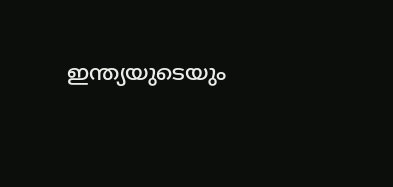ഇന്ത്യയുടെയും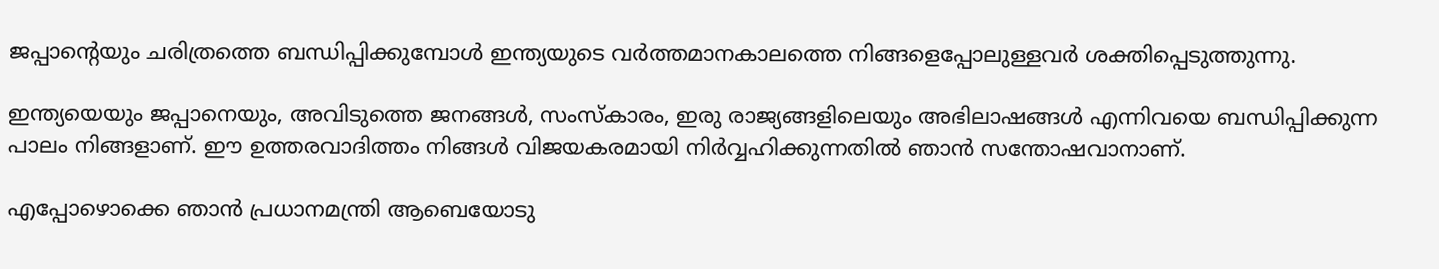ജപ്പാന്റെയും ചരിത്രത്തെ ബന്ധിപ്പിക്കുമ്പോള്‍ ഇന്ത്യയുടെ വര്‍ത്തമാനകാലത്തെ നിങ്ങളെപ്പോലുള്ളവര്‍ ശക്തിപ്പെടുത്തുന്നു.

ഇന്ത്യയെയും ജപ്പാനെയും, അവിടുത്തെ ജനങ്ങള്‍, സംസ്‌കാരം, ഇരു രാജ്യങ്ങളിലെയും അഭിലാഷങ്ങള്‍ എന്നിവയെ ബന്ധിപ്പിക്കുന്ന പാലം നിങ്ങളാണ്. ഈ ഉത്തരവാദിത്തം നിങ്ങള്‍ വിജയകരമായി നിര്‍വ്വഹിക്കുന്നതില്‍ ഞാന്‍ സന്തോഷവാനാണ്.

എപ്പോഴൊക്കെ ഞാന്‍ പ്രധാനമന്ത്രി ആബെയോടു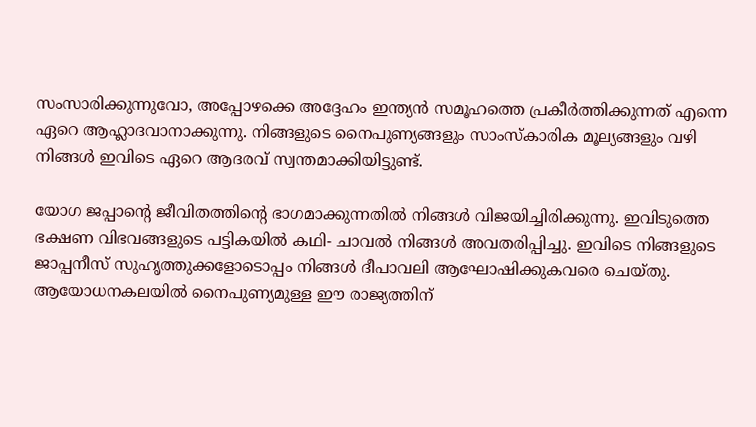സംസാരിക്കുന്നുവോ, അപ്പോഴക്കെ അദ്ദേഹം ഇന്ത്യന്‍ സമൂഹത്തെ പ്രകീര്‍ത്തിക്കുന്നത് എന്നെ ഏറെ ആഹ്ലാദവാനാക്കുന്നു. നിങ്ങളുടെ നൈപുണ്യങ്ങളും സാംസ്‌കാരിക മൂല്യങ്ങളും വഴി നിങ്ങള്‍ ഇവിടെ ഏറെ ആദരവ് സ്വന്തമാക്കിയിട്ടുണ്ട്.

യോഗ ജപ്പാന്റെ ജീവിതത്തിന്റെ ഭാഗമാക്കുന്നതില്‍ നിങ്ങള്‍ വിജയിച്ചിരിക്കുന്നു. ഇവിടുത്തെ ഭക്ഷണ വിഭവങ്ങളുടെ പട്ടികയില്‍ കഥി- ചാവല്‍ നിങ്ങള്‍ അവതരിപ്പിച്ചു. ഇവിടെ നിങ്ങളുടെ ജാപ്പനീസ് സുഹൃത്തുക്കളോടൊപ്പം നിങ്ങള്‍ ദീപാവലി ആഘോഷിക്കുകവരെ ചെയ്തു. ആയോധനകലയില്‍ നൈപുണ്യമുള്ള ഈ രാജ്യത്തിന്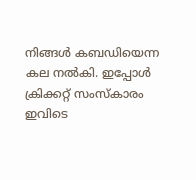നിങ്ങള്‍ കബഡിയെന്ന കല നല്‍കി. ഇപ്പോള്‍ ക്രിക്കറ്റ് സംസ്‌കാരം ഇവിടെ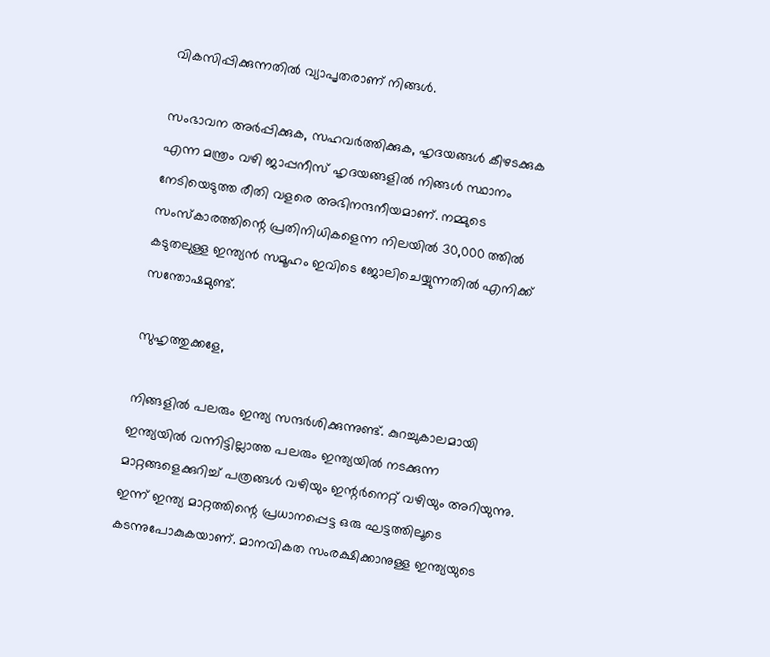വികസിപ്പിക്കുന്നതില്‍ വ്യാപൃതരാണ് നിങ്ങള്‍.

സംഭാവന അര്‍പ്പിക്കുക, സഹവര്‍ത്തിക്കുക, ഹൃദയങ്ങള്‍ കീഴടക്കുക എന്ന മന്ത്രം വഴി ജാപ്പനീസ് ഹൃദയങ്ങളില്‍ നിങ്ങള്‍ സ്ഥാനം നേടിയെടുത്ത രീതി വളരെ അഭിനന്ദനീയമാണ്. നമ്മുടെ സംസ്‌കാരത്തിന്റെ പ്രതിനിധികളെന്ന നിലയില്‍ 30,000 ത്തില്‍ കടുതലുള്ള ഇന്ത്യന്‍ സമൂഹം ഇവിടെ ജോലിചെയ്യുന്നതില്‍ എനിക്ക് സന്തോഷമുണ്ട്.

സുഹൃത്തുക്കളേ,

നിങ്ങളില്‍ പലരും ഇന്ത്യ സന്ദര്‍ശിക്കുന്നുണ്ട്. കുറച്ചുകാലമായി ഇന്ത്യയില്‍ വന്നിട്ടില്ലാത്ത പലരും ഇന്ത്യയില്‍ നടക്കുന്ന മാറ്റങ്ങളെക്കുറിച്ച് പത്രങ്ങള്‍ വഴിയും ഇന്റര്‍നെറ്റ് വഴിയും അറിയുന്നു. ഇന്ന് ഇന്ത്യ മാറ്റത്തിന്റെ പ്രധാനപ്പെട്ട ഒരു ഘട്ടത്തിലൂടെ കടന്നുപോകുകയാണ്. മാനവികത സംരക്ഷിക്കാനുള്ള ഇന്ത്യയുടെ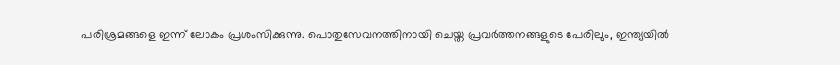പരിശ്രമങ്ങളെ ഇന്ന് ലോകം പ്രശംസിക്കുന്നു. പൊതുസേവനത്തിനായി ചെയ്ത പ്രവര്‍ത്തനങ്ങളുടെ പേരിലും, ഇന്ത്യയില്‍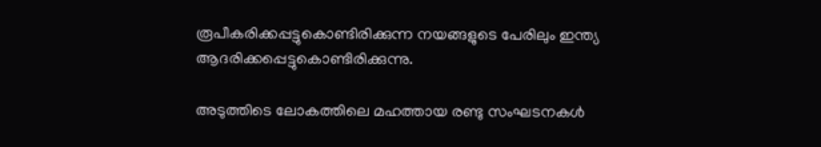രൂപീകരിക്കപ്പട്ടുകൊണ്ടിരിക്കുന്ന നയങ്ങളുടെ പേരിലും ഇന്ത്യ ആദരിക്കപ്പെട്ടുകൊണ്ടിരിക്കുന്നു.

അടുത്തിടെ ലോകത്തിലെ മഹത്തായ രണ്ടു സംഘടനകള്‍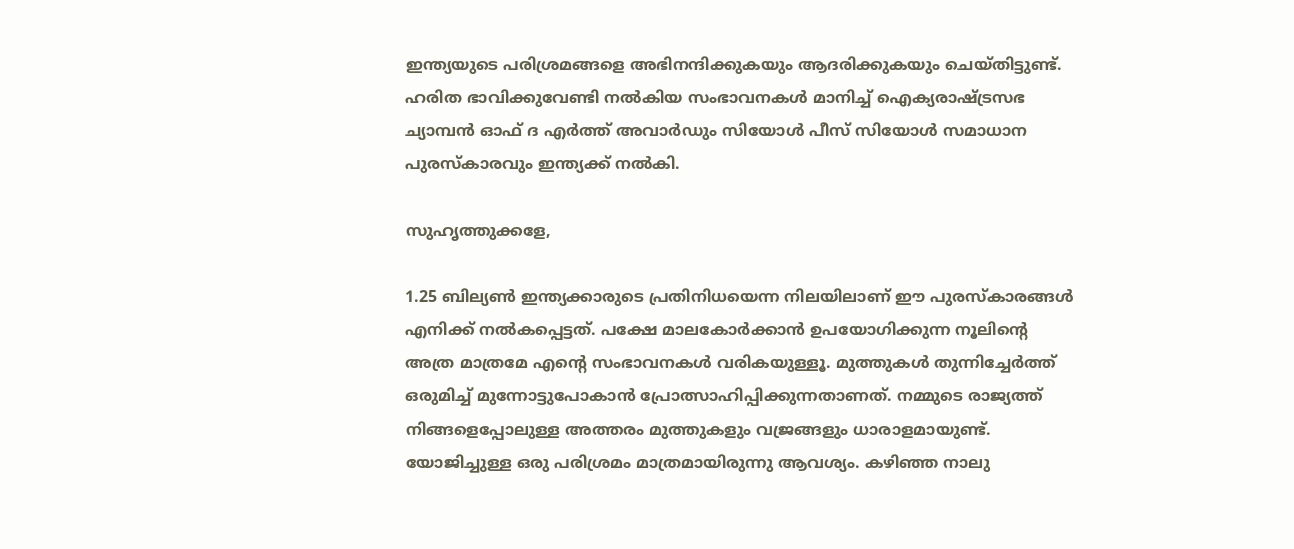ഇന്ത്യയുടെ പരിശ്രമങ്ങളെ അഭിനന്ദിക്കുകയും ആദരിക്കുകയും ചെയ്തിട്ടുണ്ട്. ഹരിത ഭാവിക്കുവേണ്ടി നല്‍കിയ സംഭാവനകള്‍ മാനിച്ച് ഐക്യരാഷ്ട്രസഭ ച്യാമ്പന്‍ ഓഫ് ദ എര്‍ത്ത് അവാര്‍ഡും സിയോള്‍ പീസ് സിയോള്‍ സമാധാന പുരസ്‌കാരവും ഇന്ത്യക്ക് നല്‍കി.

സുഹൃത്തുക്കളേ,

1.25 ബില്യണ്‍ ഇന്ത്യക്കാരുടെ പ്രതിനിധയെന്ന നിലയിലാണ് ഈ പുരസ്‌കാരങ്ങള്‍ എനിക്ക് നല്‍കപ്പെട്ടത്. പക്ഷേ മാലകോര്‍ക്കാന്‍ ഉപയോഗിക്കുന്ന നൂലിന്റെ അത്ര മാത്രമേ എന്റെ സംഭാവനകള്‍ വരികയുള്ളൂ. മുത്തുകള്‍ തുന്നിച്ചേര്‍ത്ത് ഒരുമിച്ച് മുന്നോട്ടുപോകാന്‍ പ്രോത്സാഹിപ്പിക്കുന്നതാണത്. നമ്മുടെ രാജ്യത്ത് നിങ്ങളെപ്പോലുള്ള അത്തരം മുത്തുകളും വജ്രങ്ങളും ധാരാളമായുണ്ട്. യോജിച്ചുള്ള ഒരു പരിശ്രമം മാത്രമായിരുന്നു ആവശ്യം. കഴിഞ്ഞ നാലു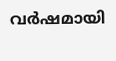വര്‍ഷമായി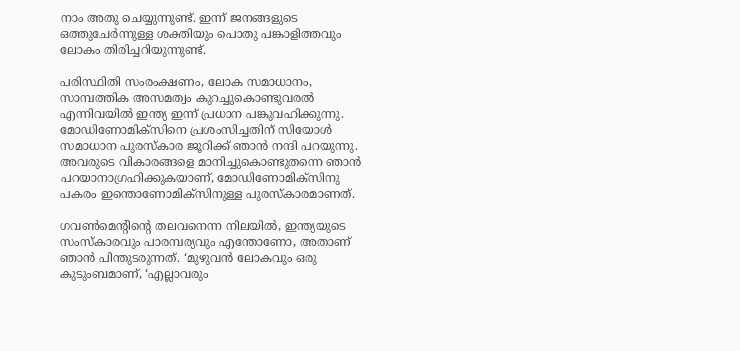നാം അതു ചെയ്യുന്നുണ്ട്. ഇന്ന് ജനങ്ങളുടെ ഒത്തുചേര്‍ന്നുള്ള ശക്തിയും പൊതു പങ്കാളിത്തവും ലോകം തിരിച്ചറിയുന്നുണ്ട്.

പരിസ്ഥിതി സംരംക്ഷണം, ലോക സമാധാനം, സാമ്പത്തിക അസമത്വം കുറച്ചുകൊണ്ടുവരല്‍ എന്നിവയില്‍ ഇന്ത്യ ഇന്ന് പ്രധാന പങ്കുവഹിക്കുന്നു. മോഡിണോമിക്‌സിനെ പ്രശംസിച്ചതിന് സിയോള്‍ സമാധാന പുരസ്‌കാര ജൂറിക്ക് ഞാന്‍ നന്ദി പറയുന്നു. അവരുടെ വികാരങ്ങളെ മാനിച്ചുകൊണ്ടുതന്നെ ഞാന്‍ പറയാനാഗ്രഹിക്കുകയാണ്, മോഡിണോമിക്‌സിനു പകരം ഇന്തൊണോമിക്‌സിനുള്ള പുരസ്‌കാരമാണത്.

ഗവണ്‍മെന്റിന്റെ തലവനെന്ന നിലയില്‍, ഇന്ത്യയുടെ സംസ്‌കാരവും പാരമ്പര്യവും എന്തോണോ, അതാണ് ഞാന്‍ പിന്തുടരുന്നത്. ‘മുഴുവന്‍ ലോകവും ഒരു കുടുംബമാണ്, ‘എല്ലാവരും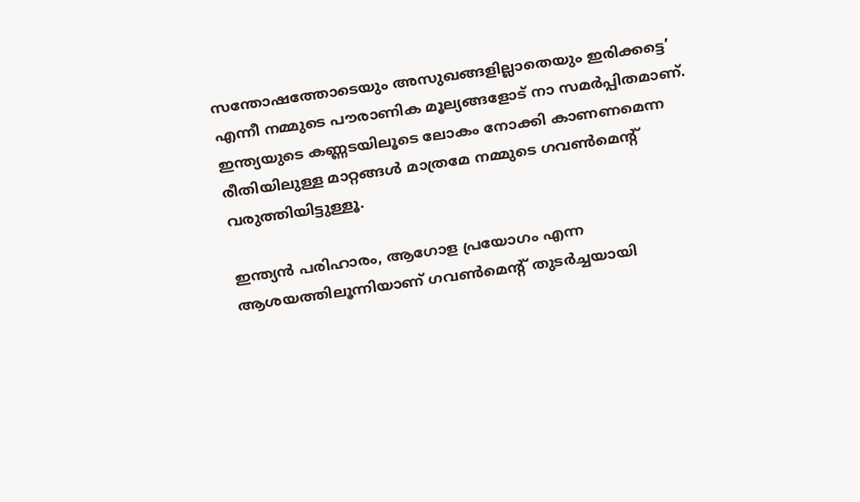സന്തോഷത്തോടെയും അസുഖങ്ങളില്ലാതെയും ഇരിക്കട്ടെ’ എന്നീ നമ്മുടെ പൗരാണിക മൂല്യങ്ങളോട് നാ സമര്‍പ്പിതമാണ്. ഇന്ത്യയുടെ കണ്ണടയിലൂടെ ലോകം നോക്കി കാണണമെന്ന രീതിയിലുള്ള മാറ്റങ്ങള്‍ മാത്രമേ നമ്മുടെ ഗവണ്‍മെന്റ് വരുത്തിയിട്ടുള്ളൂ.

ഇന്ത്യന്‍ പരിഹാരം, ആഗോള പ്രയോഗം എന്ന ആശയത്തിലൂന്നിയാണ് ഗവണ്‍മെന്റ് തുടര്‍ച്ചയായി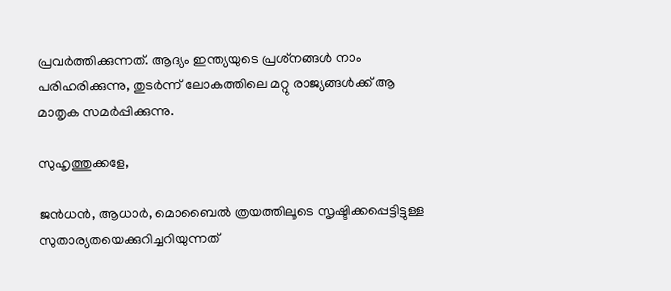പ്രവര്‍ത്തിക്കുന്നത്. ആദ്യം ഇന്ത്യയുടെ പ്രശ്‌നങ്ങള്‍ നാം പരിഹരിക്കുന്നു, തുടര്‍ന്ന് ലോകത്തിലെ മറ്റു രാജ്യങ്ങള്‍ക്ക് ആ മാതൃക സമര്‍പ്പിക്കുന്നു.

സുഹൃത്തുക്കളേ,

ജന്‍ധന്‍, ആധാര്‍, മൊബൈല്‍ ത്രയത്തിലൂടെ സൃഷ്ടിക്കപ്പെട്ടിട്ടുള്ള സുതാര്യതയെക്കുറിച്ചറിയുന്നത്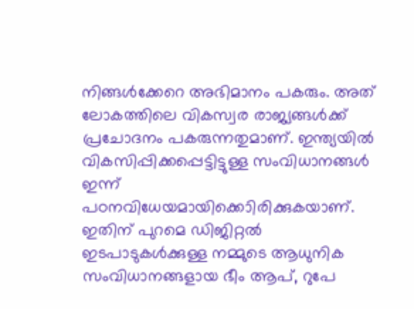നിങ്ങള്‍ക്കേറെ അഭിമാനം പകരും. അത് ലോകത്തിലെ വികസ്വര രാജ്യങ്ങള്‍ക്ക് പ്രചോദനം പകരുന്നതുമാണ്. ഇന്ത്യയില്‍ വികസിപ്പിക്കപ്പെട്ടിട്ടുള്ള സംവിധാനങ്ങള്‍ ഇന്ന് പഠനവിധേയമായിക്കൊിരിക്കുകയാണ്. ഇതിന് പുറമെ ഡിജിറ്റല്‍ ഇടപാടുകള്‍ക്കുള്ള നമ്മുടെ ആധുനിക സംവിധാനങ്ങളായ ഭീം ആപ്, റുപേ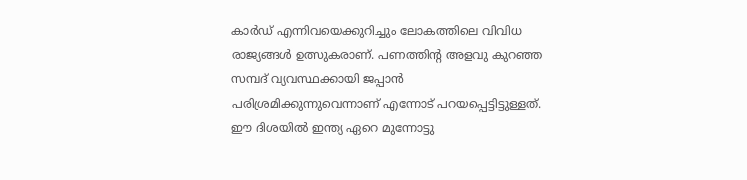കാര്‍ഡ് എന്നിവയെക്കുറിച്ചും ലോകത്തിലെ വിവിധ രാജ്യങ്ങള്‍ ഉത്സുകരാണ്. പണത്തിന്റ അളവു കുറഞ്ഞ സമ്പദ് വ്യവസ്ഥക്കായി ജപ്പാന്‍ പരിശ്രമിക്കുന്നുവെന്നാണ് എന്നോട് പറയപ്പെട്ടിട്ടുള്ളത്. ഈ ദിശയില്‍ ഇന്ത്യ ഏറെ മുന്നോട്ടു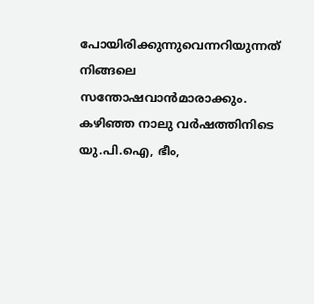പോയിരിക്കുന്നുവെന്നറിയുന്നത് നിങ്ങലെ സന്തോഷവാന്‍മാരാക്കും. കഴിഞ്ഞ നാലു വര്‍ഷത്തിനിടെ യു.പി.ഐ, ഭീം,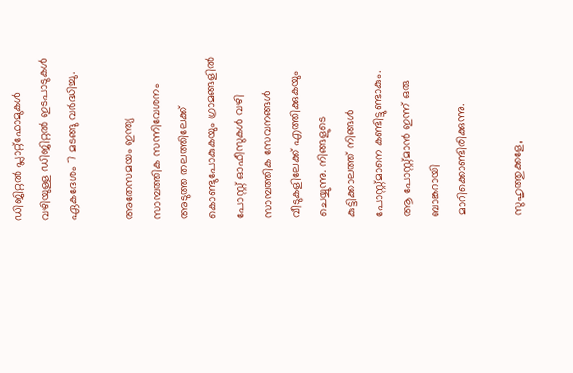ഡിജിറ്റല്‍ പ്ലാറ്റ്‌ഫോമുകള്‍ വഴിയുള്ള ഡിജിറ്റല്‍ ഇടപാടുകള്‍ ഏകദേശം 7 മടങ്ങു വര്‍ദ്ധിച്ചു.

അതേസമയം ഇന്ത്യ സാമ്പത്തിക സന്നിവേശനം അടുത്ത തലത്തിലേക്ക് കൊണ്ടുപോകുകയും ഗ്രാമങ്ങളില്‍ പോസ്റ്റ് ഓഫീസുകള്‍ വഴി സാമ്പത്തിക സേവനങ്ങള്‍ വീടുകളിലേക്ക് എത്തിക്കുകയും ചെയ്യുന്നു. നിങ്ങളുടെ കുട്ടിക്കാലത്ത് നിങ്ങള്‍ പോസ്റ്റ്മാനെ കണ്ടിട്ടുണ്ടാകും. ആ പോസ്റ്റ്മാന്‍ ഇന്ന് ഒരു ബാങ്കറായി മാറിക്കൊണ്ടിരിക്കുന്നു.

സുഹൃത്തുക്കളേ,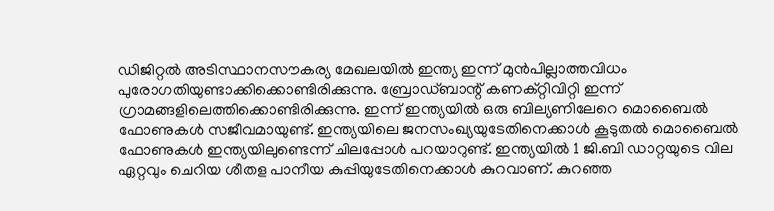ഡിജിറ്റല്‍ അടിസ്ഥാനസൗകര്യ മേഖലയില്‍ ഇന്ത്യ ഇന്ന് മുന്‍പില്ലാത്തവിധം പുരോഗതിയുണ്ടാക്കിക്കൊണ്ടിരിക്കുന്നു. ബ്രോഡ്ബാന്റ് കണക്റ്റിവിറ്റി ഇന്ന് ഗ്രാമങ്ങളിലെത്തിക്കൊണ്ടിരിക്കുന്നു. ഇന്ന് ഇന്ത്യയില്‍ ഒരു ബില്യണിലേറെ മൊബൈല്‍ ഫോണുകള്‍ സജീവമായുണ്ട്. ഇന്ത്യയിലെ ജനസംഖ്യയുടേതിനെക്കാള്‍ കൂടുതല്‍ മൊബൈല്‍ ഫോണുകള്‍ ഇന്ത്യയിലുണ്ടെന്ന് ചിലപ്പോള്‍ പറയാറുണ്ട്. ഇന്ത്യയില്‍ 1 ജി.ബി ഡാറ്റയുടെ വില ഏറ്റവും ചെറിയ ശീതള പാനീയ കുപ്പിയുടേതിനെക്കാള്‍ കുറവാണ്. കുറഞ്ഞ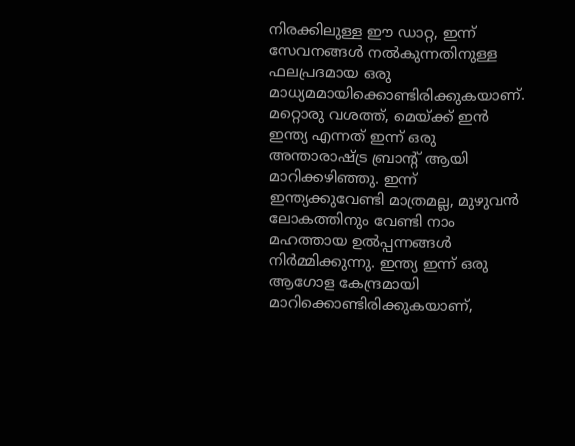നിരക്കിലുള്ള ഈ ഡാറ്റ, ഇന്ന് സേവനങ്ങള്‍ നല്‍കുന്നതിനുള്ള ഫലപ്രദമായ ഒരു മാധ്യമമായിക്കൊണ്ടിരിക്കുകയാണ്. മറ്റൊരു വശത്ത്, മെയ്ക്ക് ഇന്‍ ഇന്ത്യ എന്നത് ഇന്ന് ഒരു അന്താരാഷ്ട്ര ബ്രാന്റ് ആയി മാറിക്കഴിഞ്ഞു. ഇന്ന് ഇന്ത്യക്കുവേണ്ടി മാത്രമല്ല, മുഴുവന്‍ ലോകത്തിനും വേണ്ടി നാം മഹത്തായ ഉല്‍പ്പന്നങ്ങള്‍ നിര്‍മ്മിക്കുന്നു. ഇന്ത്യ ഇന്ന് ഒരു ആഗോള കേന്ദ്രമായി മാറിക്കൊണ്ടിരിക്കുകയാണ്,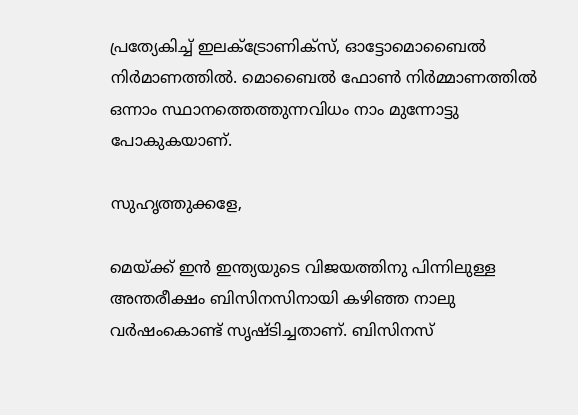പ്രത്യേകിച്ച് ഇലക്‌ട്രോണിക്‌സ്, ഓട്ടോമൊബൈല്‍ നിര്‍മാണത്തില്‍. മൊബൈല്‍ ഫോണ്‍ നിര്‍മ്മാണത്തില്‍ ഒന്നാം സ്ഥാനത്തെത്തുന്നവിധം നാം മുന്നോട്ടു പോകുകയാണ്.

സുഹൃത്തുക്കളേ,

മെയ്ക്ക് ഇന്‍ ഇന്ത്യയുടെ വിജയത്തിനു പിന്നിലുള്ള അന്തരീക്ഷം ബിസിനസിനായി കഴിഞ്ഞ നാലു വര്‍ഷംകൊണ്ട് സൃഷ്ടിച്ചതാണ്. ബിസിനസ്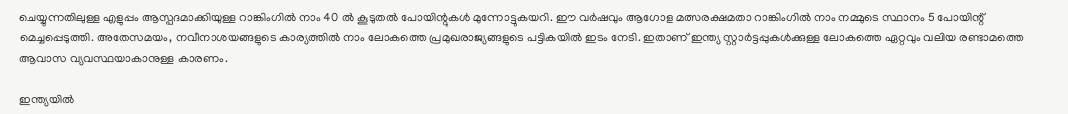ചെയ്യുന്നതിലുള്ള എളുപ്പം ആസ്പദമാക്കിയുള്ള റാങ്കിംഗില്‍ നാം 40 ല്‍ കൂടുതല്‍ പോയിന്റുകള്‍ മുന്നോട്ടുകയറി. ഈ വര്‍ഷവും ആഗോള മത്സരക്ഷമതാ റാങ്കിംഗില്‍ നാം നമ്മുടെ സ്ഥാനം 5 പോയിന്റ് മെച്ചപ്പെടുത്തി. അതേസമയം, നവീനാശയങ്ങളുടെ കാര്യത്തില്‍ നാം ലോകത്തെ പ്രമുഖരാജ്യങ്ങളുടെ പട്ടികയില്‍ ഇടം നേടി. ഇതാണ് ഇന്ത്യ സ്റ്റാര്‍ട്ടപ്പുകള്‍ക്കുള്ള ലോകത്തെ ഏറ്റവും വലിയ രണ്ടാമത്തെ ആവാസ വ്യവസ്ഥയാകാനുള്ള കാരണം.

ഇന്ത്യയില്‍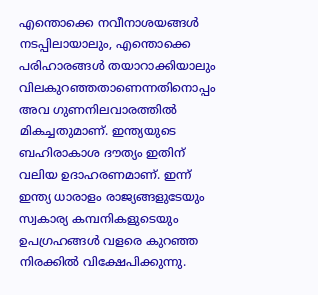എന്തൊക്കെ നവീനാശയങ്ങള്‍ നടപ്പിലായാലും, എന്തൊക്കെ പരിഹാരങ്ങള്‍ തയാറാക്കിയാലും വിലകുറഞ്ഞതാണെന്നതിനൊപ്പം അവ ഗുണനിലവാരത്തില്‍ മികച്ചതുമാണ്. ഇന്ത്യയുടെ ബഹിരാകാശ ദൗത്യം ഇതിന് വലിയ ഉദാഹരണമാണ്. ഇന്ന് ഇന്ത്യ ധാരാളം രാജ്യങ്ങളുടേയും സ്വകാര്യ കമ്പനികളുടെയും ഉപഗ്രഹങ്ങള്‍ വളരെ കുറഞ്ഞ നിരക്കില്‍ വിക്ഷേപിക്കുന്നു.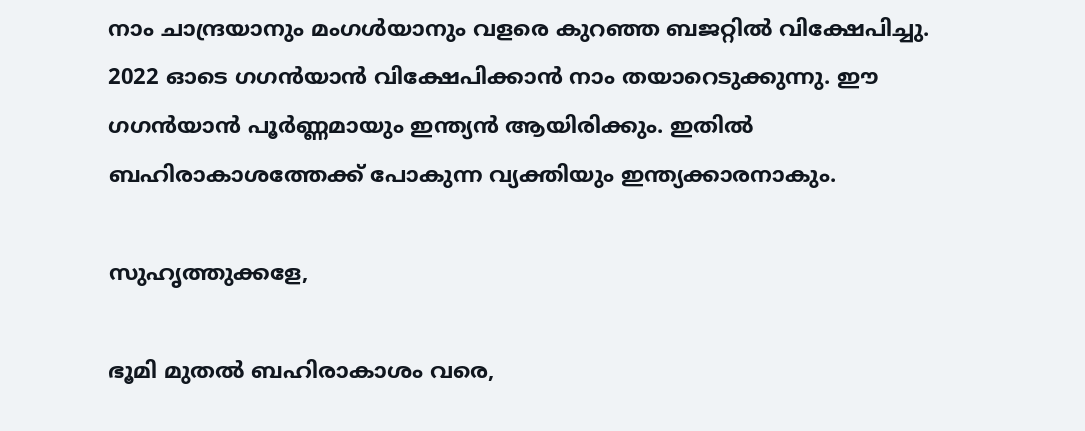നാം ചാന്ദ്രയാനും മംഗള്‍യാനും വളരെ കുറഞ്ഞ ബജറ്റില്‍ വിക്ഷേപിച്ചു. 2022 ഓടെ ഗഗന്‍യാന്‍ വിക്ഷേപിക്കാന്‍ നാം തയാറെടുക്കുന്നു. ഈ ഗഗന്‍യാന്‍ പൂര്‍ണ്ണമായും ഇന്ത്യന്‍ ആയിരിക്കും. ഇതില്‍ ബഹിരാകാശത്തേക്ക് പോകുന്ന വ്യക്തിയും ഇന്ത്യക്കാരനാകും.

സുഹൃത്തുക്കളേ,

ഭൂമി മുതല്‍ ബഹിരാകാശം വരെ,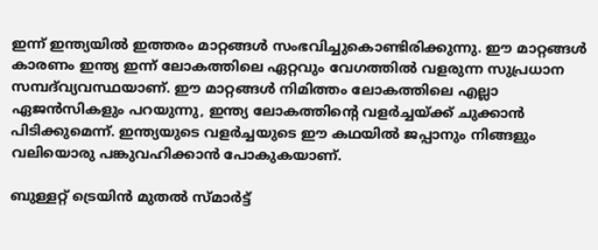ഇന്ന് ഇന്ത്യയില്‍ ഇത്തരം മാറ്റങ്ങള്‍ സംഭവിച്ചുകൊണ്ടിരിക്കുന്നു. ഈ മാറ്റങ്ങള്‍ കാരണം ഇന്ത്യ ഇന്ന് ലോകത്തിലെ ഏറ്റവും വേഗത്തില്‍ വളരുന്ന സുപ്രധാന സമ്പദ്‌വ്യവസ്ഥയാണ്. ഈ മാറ്റങ്ങള്‍ നിമിത്തം ലോകത്തിലെ എല്ലാ ഏജന്‍സികളും പറയുന്നു, ഇന്ത്യ ലോകത്തിന്റെ വളര്‍ച്ചയ്ക്ക് ചുക്കാന്‍ പിടിക്കുമെന്ന്. ഇന്ത്യയുടെ വളര്‍ച്ചയുടെ ഈ കഥയില്‍ ജപ്പാനും നിങ്ങളും വലിയൊരു പങ്കുവഹിക്കാന്‍ പോകുകയാണ്.

ബുള്ളറ്റ് ട്രെയിന്‍ മുതല്‍ സ്മാര്‍ട്ട്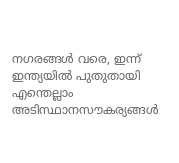നഗരങ്ങള്‍ വരെ, ഇന്ന് ഇന്ത്യയില്‍ പുതുതായി എന്തെല്ലാം അടിസ്ഥാനസൗകര്യങ്ങള്‍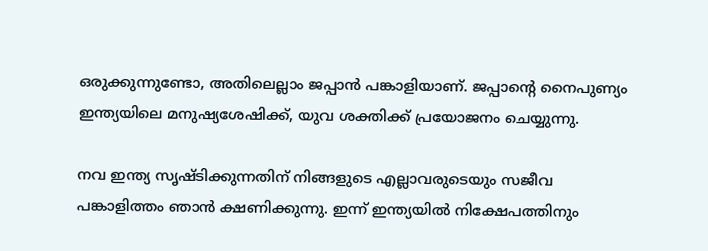ഒരുക്കുന്നുണ്ടോ, അതിലെല്ലാം ജപ്പാന്‍ പങ്കാളിയാണ്. ജപ്പാന്റെ നൈപുണ്യം ഇന്ത്യയിലെ മനുഷ്യശേഷിക്ക്, യുവ ശക്തിക്ക് പ്രയോജനം ചെയ്യുന്നു.

നവ ഇന്ത്യ സൃഷ്ടിക്കുന്നതിന് നിങ്ങളുടെ എല്ലാവരുടെയും സജീവ പങ്കാളിത്തം ഞാന്‍ ക്ഷണിക്കുന്നു. ഇന്ന് ഇന്ത്യയില്‍ നിക്ഷേപത്തിനും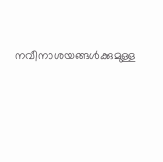നവീനാശയങ്ങള്‍ക്കുമുള്ള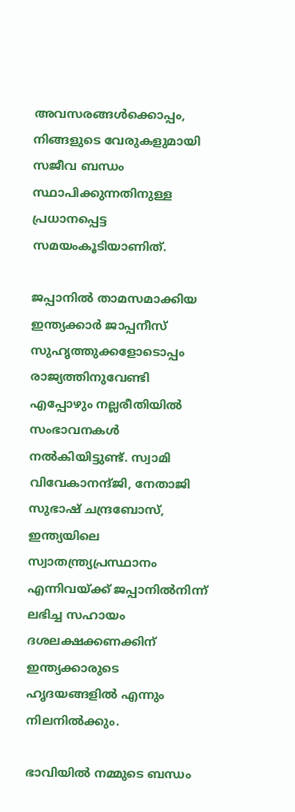അവസരങ്ങള്‍ക്കൊപ്പം, നിങ്ങളുടെ വേരുകളുമായി സജീവ ബന്ധം സ്ഥാപിക്കുന്നതിനുള്ള പ്രധാനപ്പെട്ട സമയംകൂടിയാണിത്.

ജപ്പാനില്‍ താമസമാക്കിയ ഇന്ത്യക്കാര്‍ ജാപ്പനീസ് സുഹൃത്തുക്കളോടൊപ്പം രാജ്യത്തിനുവേണ്ടി എപ്പോഴും നല്ലരീതിയില്‍ സംഭാവനകള്‍ നല്‍കിയിട്ടുണ്ട്. സ്വാമി വിവേകാനന്ദ്ജി, നേതാജി സുഭാഷ് ചന്ദ്രബോസ്, ഇന്ത്യയിലെ സ്വാതന്ത്ര്യപ്രസ്ഥാനം എന്നിവയ്ക്ക് ജപ്പാനില്‍നിന്ന് ലഭിച്ച സഹായം ദശലക്ഷക്കണക്കിന് ഇന്ത്യക്കാരുടെ ഹൃദയങ്ങളില്‍ എന്നും നിലനില്‍ക്കും.

ഭാവിയില്‍ നമ്മുടെ ബന്ധം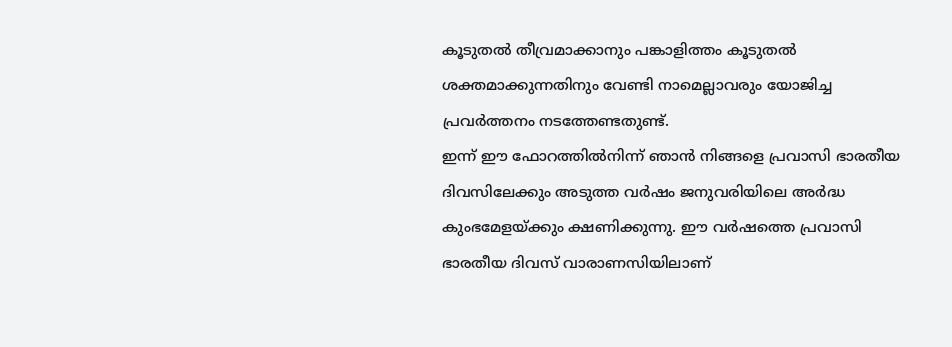കൂടുതല്‍ തീവ്രമാക്കാനും പങ്കാളിത്തം കൂടുതല്‍ ശക്തമാക്കുന്നതിനും വേണ്ടി നാമെല്ലാവരും യോജിച്ച പ്രവര്‍ത്തനം നടത്തേണ്ടതുണ്ട്.
ഇന്ന് ഈ ഫോറത്തില്‍നിന്ന് ഞാന്‍ നിങ്ങളെ പ്രവാസി ഭാരതീയ ദിവസിലേക്കും അടുത്ത വര്‍ഷം ജനുവരിയിലെ അര്‍ദ്ധ കുംഭമേളയ്ക്കും ക്ഷണിക്കുന്നു. ഈ വര്‍ഷത്തെ പ്രവാസി ഭാരതീയ ദിവസ് വാരാണസിയിലാണ്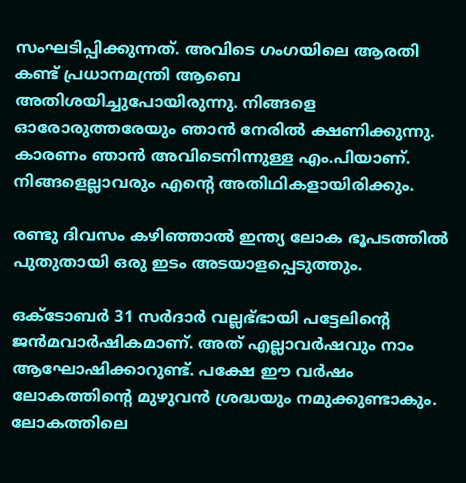സംഘടിപ്പിക്കുന്നത്. അവിടെ ഗംഗയിലെ ആരതി കണ്ട് പ്രധാനമന്ത്രി ആബെ അതിശയിച്ചുപോയിരുന്നു. നിങ്ങളെ ഓരോരുത്തരേയും ഞാന്‍ നേരില്‍ ക്ഷണിക്കുന്നു. കാരണം ഞാന്‍ അവിടെനിന്നുള്ള എം.പിയാണ്. നിങ്ങളെല്ലാവരും എന്റെ അതിഥികളായിരിക്കും.

രണ്ടു ദിവസം കഴിഞ്ഞാല്‍ ഇന്ത്യ ലോക ഭൂപടത്തില്‍ പുതുതായി ഒരു ഇടം അടയാളപ്പെടുത്തും.

ഒക്‌ടോബര്‍ 31 സര്‍ദാര്‍ വല്ലഭ്ഭായി പട്ടേലിന്റെ ജന്‍മവാര്‍ഷികമാണ്. അത് എല്ലാവര്‍ഷവും നാം ആഘോഷിക്കാറുണ്ട്. പക്ഷേ ഈ വര്‍ഷം ലോകത്തിന്റെ മുഴുവന്‍ ശ്രദ്ധയും നമുക്കുണ്ടാകും. ലോകത്തിലെ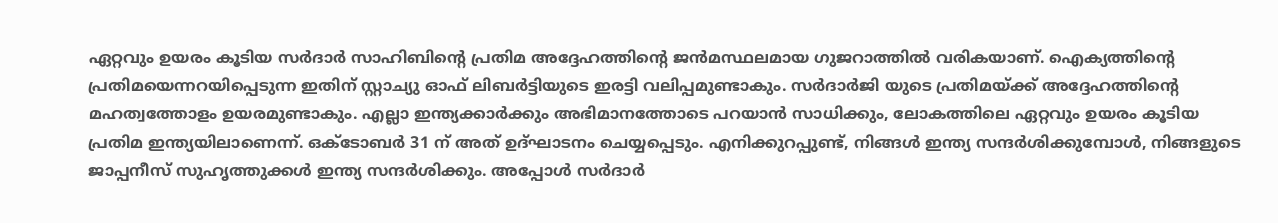ഏറ്റവും ഉയരം കൂടിയ സര്‍ദാര്‍ സാഹിബിന്റെ പ്രതിമ അദ്ദേഹത്തിന്റെ ജന്‍മസ്ഥലമായ ഗുജറാത്തില്‍ വരികയാണ്. ഐക്യത്തിന്റെ പ്രതിമയെന്നറയിപ്പെടുന്ന ഇതിന് സ്റ്റാച്യു ഓഫ് ലിബര്‍ട്ടിയുടെ ഇരട്ടി വലിപ്പമുണ്ടാകും. സര്‍ദാര്‍ജി യുടെ പ്രതിമയ്ക്ക് അദ്ദേഹത്തിന്റെ മഹത്വത്തോളം ഉയരമുണ്ടാകും. എല്ലാ ഇന്ത്യക്കാര്‍ക്കും അഭിമാനത്തോടെ പറയാന്‍ സാധിക്കും, ലോകത്തിലെ ഏറ്റവും ഉയരം കൂടിയ പ്രതിമ ഇന്ത്യയിലാണെന്ന്. ഒക്‌ടോബര്‍ 31 ന് അത് ഉദ്ഘാടനം ചെയ്യപ്പെടും. എനിക്കുറപ്പുണ്ട്, നിങ്ങള്‍ ഇന്ത്യ സന്ദര്‍ശിക്കുമ്പോള്‍, നിങ്ങളുടെ ജാപ്പനീസ് സുഹൃത്തുക്കള്‍ ഇന്ത്യ സന്ദര്‍ശിക്കും. അപ്പോള്‍ സര്‍ദാര്‍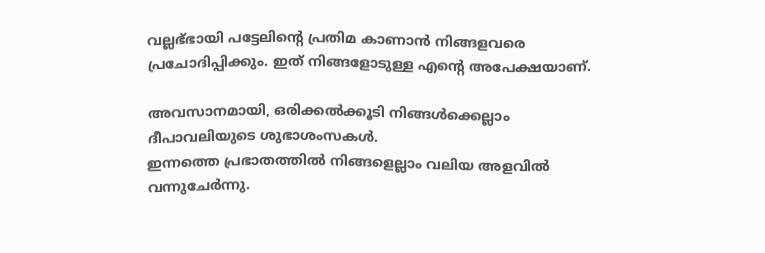വല്ലഭ്ഭായി പട്ടേലിന്റെ പ്രതിമ കാണാന്‍ നിങ്ങളവരെ പ്രചോദിപ്പിക്കും. ഇത് നിങ്ങളോടുള്ള എന്റെ അപേക്ഷയാണ്.

അവസാനമായി, ഒരിക്കല്‍ക്കൂടി നിങ്ങള്‍ക്കെല്ലാം ദീപാവലിയുടെ ശുഭാശംസകള്‍.
ഇന്നത്തെ പ്രഭാതത്തില്‍ നിങ്ങളെല്ലാം വലിയ അളവില്‍ വന്നുചേര്‍ന്നു.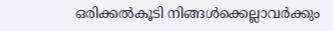ഒരിക്കല്‍കൂടി നിങ്ങള്‍ക്കെല്ലാവര്‍ക്കും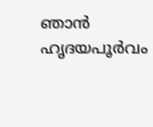ഞാന്‍ ഹൃദയപൂര്‍വം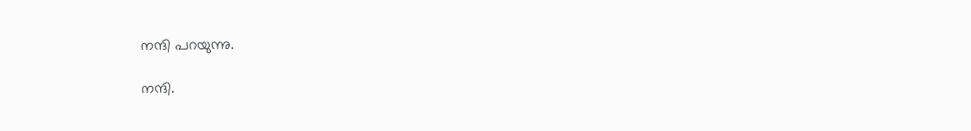നന്ദി പറയുന്നു.

നന്ദി.